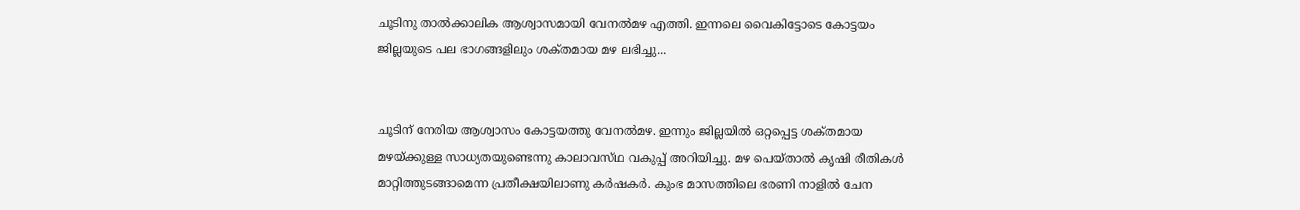ചൂടിനു താല്‍ക്കാലിക ആശ്വാസമായി വേനല്‍മഴ എത്തി. ഇന്നലെ വൈകിട്ടോടെ കോട്ടയം ജില്ലയുടെ പല ഭാഗങ്ങളിലും ശക്‌തമായ മഴ ലഭിച്ചു...


ചൂടിന്‌ നേരിയ ആശ്വാസം കോട്ടയത്തു വേനല്‍മഴ. ഇന്നും ജില്ലയില്‍ ഒറ്റപ്പെട്ട ശക്‌തമായ മഴയ്‌ക്കുള്ള സാധ്യതയുണ്ടെന്നു കാലാവസ്‌ഥ വകുപ്പ്‌ അറിയിച്ചു. മഴ പെയ്‌താല്‍ കൃഷി രീതികള്‍ മാറ്റിത്തുടങ്ങാമെന്ന പ്രതീക്ഷയിലാണു കര്‍ഷകര്‍. കുംഭ മാസത്തിലെ ഭരണി നാളില്‍ ചേന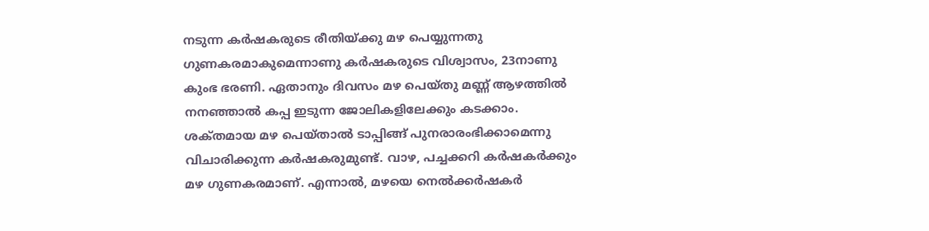നടുന്ന കര്‍ഷകരുടെ രീതിയ്‌ക്കു മഴ പെയ്യുന്നതു ഗുണകരമാകുമെന്നാണു കര്‍ഷകരുടെ വിശ്വാസം, 23നാണു കുംഭ ഭരണി. ഏതാനും ദിവസം മഴ പെയ്‌തു മണ്ണ്‌ ആഴത്തില്‍ നനഞ്ഞാല്‍ കപ്പ ഇടുന്ന ജോലികളിലേക്കും കടക്കാം. ശക്‌തമായ മഴ പെയ്‌താല്‍ ടാപ്പിങ്ങ്‌ പുനരാരംഭിക്കാമെന്നു വിചാരിക്കുന്ന കര്‍ഷകരുമുണ്ട്‌. വാഴ, പച്ചക്കറി കര്‍ഷകര്‍ക്കും മഴ ഗുണകരമാണ്‌. എന്നാല്‍, മഴയെ നെല്‍ക്കര്‍ഷകര്‍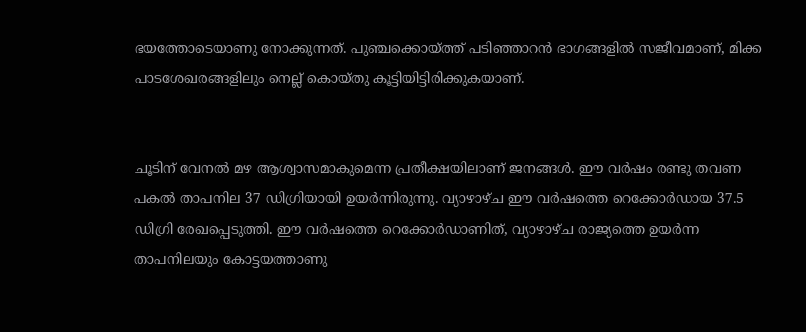ഭയത്തോടെയാണു നോക്കുന്നത്‌. പുഞ്ചക്കൊയ്‌ത്ത് പടിഞ്ഞാറന്‍ ഭാഗങ്ങളില്‍ സജീവമാണ്‌, മിക്ക പാടശേഖരങ്ങളിലും നെല്ല്‌ കൊയ്‌തു കൂട്ടിയിട്ടിരിക്കുകയാണ്‌.


ചൂടിന്‌ വേനല്‍ മഴ ആശ്വാസമാകുമെന്ന പ്രതീക്ഷയിലാണ്‌ ജനങ്ങള്‍. ഈ വര്‍ഷം രണ്ടു തവണ പകല്‍ താപനില 37 ഡിഗ്രിയായി ഉയര്‍ന്നിരുന്നു. വ്യാഴാഴ്‌ച ഈ വര്‍ഷത്തെ റെക്കോര്‍ഡായ 37.5 ഡിഗ്രി രേഖപ്പെടുത്തി. ഈ വര്‍ഷത്തെ റെക്കോര്‍ഡാണിത്‌, വ്യാഴാഴ്‌ച രാജ്യത്തെ ഉയര്‍ന്ന താപനിലയും കോട്ടയത്താണു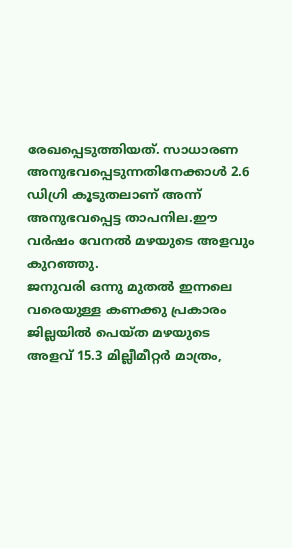രേഖപ്പെടുത്തിയത്‌. സാധാരണ അനുഭവപ്പെടുന്നതിനേക്കാള്‍ 2.6 ഡിഗ്രി കൂടുതലാണ്‌ അന്ന്‌ അനുഭവപ്പെട്ട താപനില.ഈ വര്‍ഷം വേനല്‍ മഴയുടെ അളവും കുറഞ്ഞു.
ജനുവരി ഒന്നു മുതല്‍ ഇന്നലെ വരെയുള്ള കണക്കു പ്രകാരം ജില്ലയില്‍ പെയ്‌ത മഴയുടെ അളവ്‌ 15.3 മില്ലീമീറ്റര്‍ മാത്രം,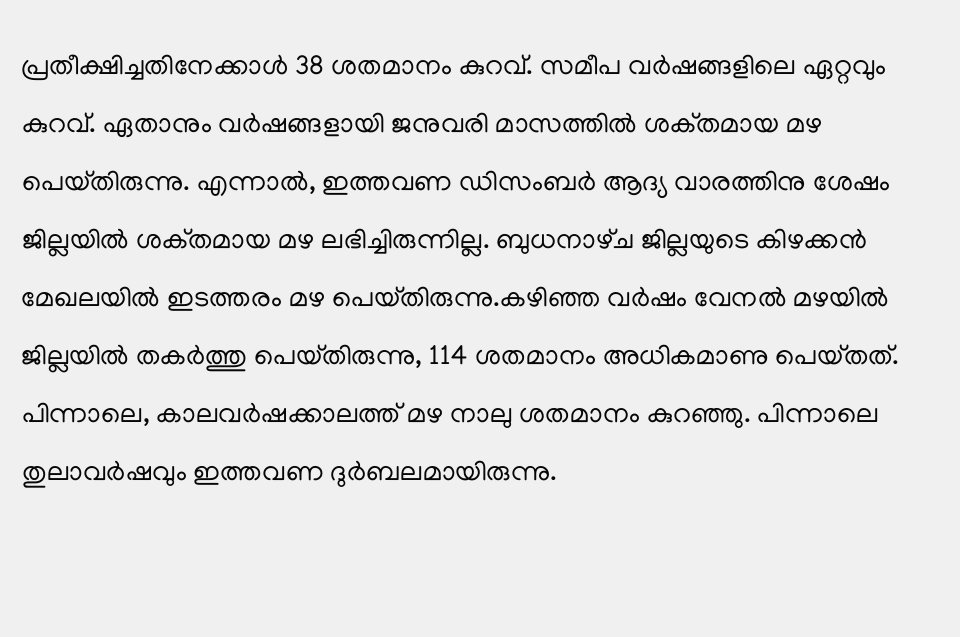പ്രതീക്ഷിച്ചതിനേക്കാള്‍ 38 ശതമാനം കുറവ്‌. സമീപ വര്‍ഷങ്ങളിലെ ഏറ്റവും കുറവ്‌. ഏതാനും വര്‍ഷങ്ങളായി ജനുവരി മാസത്തില്‍ ശക്‌തമായ മഴ പെയ്‌തിരുന്നു. എന്നാല്‍, ഇത്തവണ ഡിസംബര്‍ ആദ്യ വാരത്തിനു ശേഷം ജില്ലയില്‍ ശക്‌തമായ മഴ ലഭിച്ചിരുന്നില്ല. ബുധനാഴ്‌ച ജില്ലയുടെ കിഴക്കന്‍ മേഖലയില്‍ ഇടത്തരം മഴ പെയ്‌തിരുന്നു.കഴിഞ്ഞ വര്‍ഷം വേനല്‍ മഴയില്‍ ജില്ലയില്‍ തകര്‍ത്തു പെയ്‌തിരുന്നു, 114 ശതമാനം അധികമാണു പെയ്‌തത്‌. പിന്നാലെ, കാലവര്‍ഷക്കാലത്ത്‌ മഴ നാലു ശതമാനം കുറഞ്ഞു. പിന്നാലെ തുലാവര്‍ഷവും ഇത്തവണ ദുര്‍ബലമായിരുന്നു.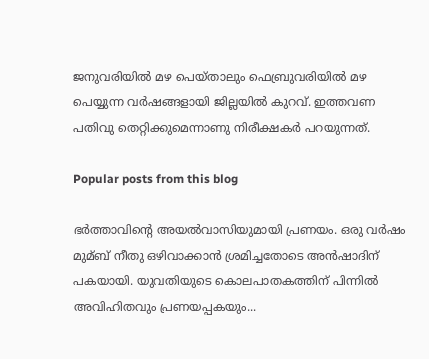ജനുവരിയില്‍ മഴ പെയ്‌താലും ഫെബ്രുവരിയില്‍ മഴ പെയ്യുന്ന വര്‍ഷങ്ങളായി ജില്ലയില്‍ കുറവ്‌. ഇത്തവണ പതിവു തെറ്റിക്കുമെന്നാണു നിരീക്ഷകര്‍ പറയുന്നത്‌.

Popular posts from this blog

ഭര്‍ത്താവിന്റെ അയല്‍വാസിയുമായി പ്രണയം. ഒരു വര്‍ഷം മുമ്ബ് നീതു ഒഴിവാക്കാൻ ശ്രമിച്ചതോടെ അൻഷാദിന് പകയായി. യുവതിയുടെ കൊലപാതകത്തിന് പിന്നില്‍ അവിഹിതവും പ്രണയപ്പകയും...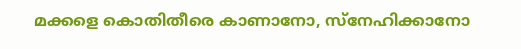മക്കളെ കൊതിതീരെ കാണാനോ, സ്നേഹിക്കാനോ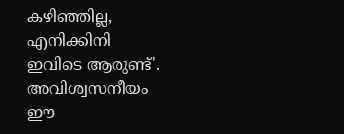കഴിഞ്ഞില്ല, എനിക്കിനി ഇവിടെ ആരുണ്ട്'. അവിശ്വസനീയം ഈ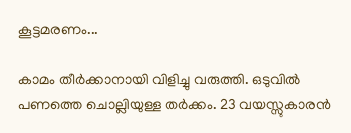കൂട്ടമരണം...

കാമം തീര്‍ക്കാനായി വിളിച്ചു വരുത്തി. ഒടുവില്‍ പണത്തെ ചൊല്ലിയുള്ള തര്‍ക്കം. 23 വയസ്സുകാരൻ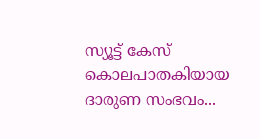സ്യൂട്ട് കേസ് കൊലപാതകിയായ ദാരുണ സംഭവം...